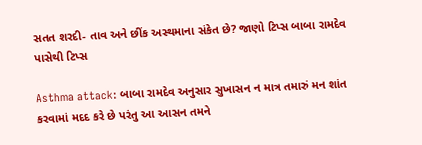સતત શરદી- તાવ અને છીંક અસ્થમાના સંકેત છે? જાણો ટિપ્સ બાબા રામદેવ પાસેથી ટિપ્સ

Asthma attack: બાબા રામદેવ અનુસાર સુખાસન ન માત્ર તમારું મન શાંત કરવામાં મદદ કરે છે પરંતુ આ આસન તમને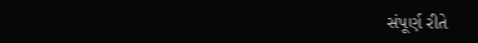સંપૂર્ણ રીતે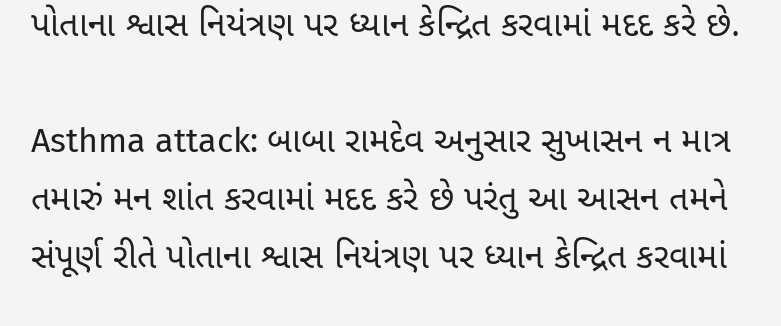પોતાના શ્વાસ નિયંત્રણ પર ધ્યાન કેન્દ્રિત કરવામાં મદદ કરે છે.

Asthma attack: બાબા રામદેવ અનુસાર સુખાસન ન માત્ર તમારું મન શાંત કરવામાં મદદ કરે છે પરંતુ આ આસન તમને સંપૂર્ણ રીતે પોતાના શ્વાસ નિયંત્રણ પર ધ્યાન કેન્દ્રિત કરવામાં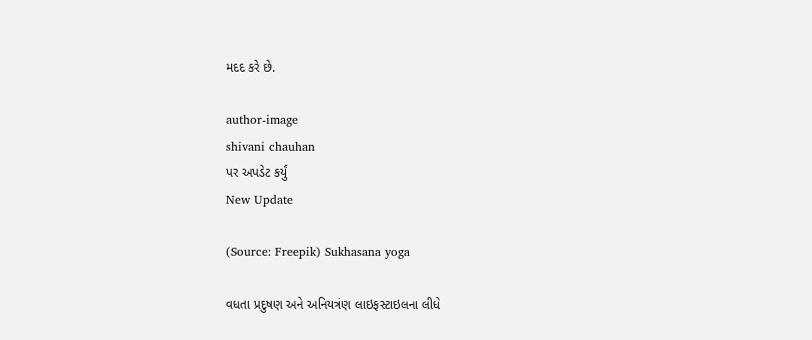મદદ કરે છે.

author-image
shivani chauhan
પર અપડેટ કર્યું
New Update

(Source: Freepik) Sukhasana yoga

વધતા પ્રદુષણ અને અનિયત્રંણ લાઇફસ્ટાઇલના લીધે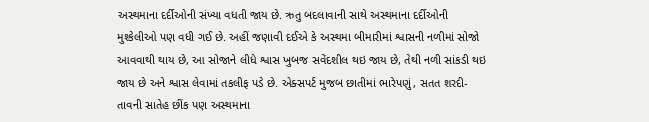અસ્થમાના દર્દીઓની સંખ્યા વધતી જાય છે. ઋતુ બદલાવાની સાથે અસ્થમાના દર્દીઓની મુશ્કેલીઓ પણ વધી ગઈ છે. અહીં જણાવી દઈએ કે અસ્થમા બીમારીમાં શ્વાસની નળીમાં સોજો આવવાથી થાય છે, આ સોજાને લીધે શ્વાસ ખુબજ સવેંદશીલ થઇ જાય છે, તેથી નળી સાંકડી થઇ જાય છે અને શ્વાસ લેવામાં તકલીફ પડે છે. એક્સપર્ટ મુજબ છાતીમાં ભારેપણું, સતત શરદી- તાવની સાતેહ છીંક પણ અસ્થમાના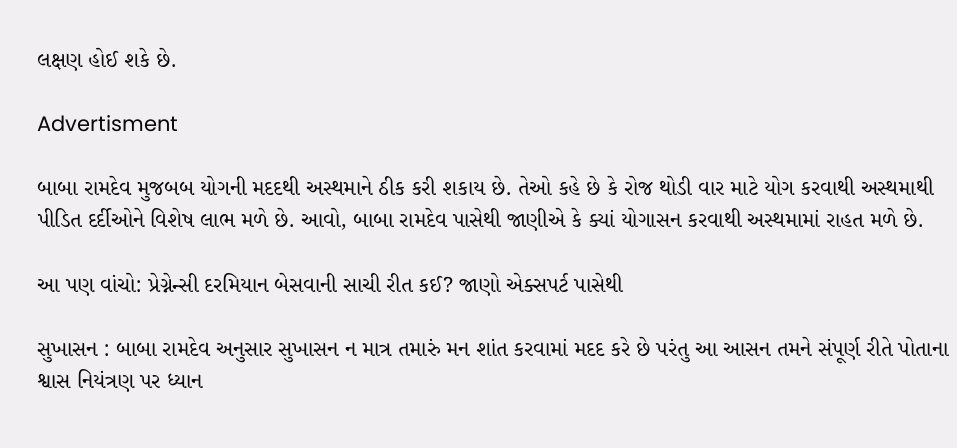લક્ષણ હોઈ શકે છે.

Advertisment

બાબા રામદેવ મુજબબ યોગની મદદથી અસ્થમાને ઠીક કરી શકાય છે. તેઓ કહે છે કે રોજ થોડી વાર માટે યોગ કરવાથી અસ્થમાથી પીડિત દર્દીઓને વિશેષ લાભ મળે છે. આવો, બાબા રામદેવ પાસેથી જાણીએ કે ક્યાં યોગાસન કરવાથી અસ્થમામાં રાહત મળે છે.

આ પણ વાંચો: પ્રેગ્નેન્સી દરમિયાન બેસવાની સાચી રીત કઈ? જાણો એક્સપર્ટ પાસેથી

સુખાસન : બાબા રામદેવ અનુસાર સુખાસન ન માત્ર તમારું મન શાંત કરવામાં મદદ કરે છે પરંતુ આ આસન તમને સંપૂર્ણ રીતે પોતાના શ્વાસ નિયંત્રણ પર ધ્યાન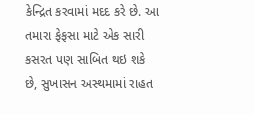કેન્દ્રિત કરવામાં મદદ કરે છે. આ તમારા ફેફસા માટે એક સારી કસરત પણ સાબિત થઇ શકે છે, સુખાસન અસ્થમામાં રાહત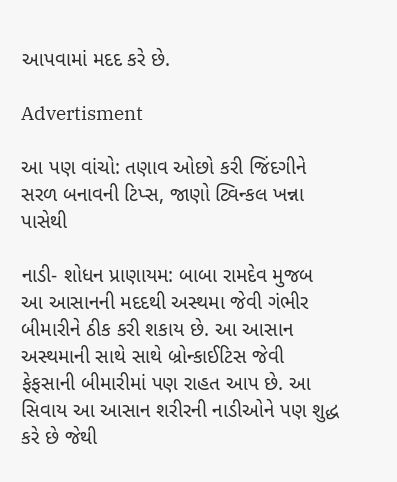આપવામાં મદદ કરે છે.

Advertisment

આ પણ વાંચો: તણાવ ઓછો કરી જિંદગીને સરળ બનાવની ટિપ્સ, જાણો ટ્વિન્કલ ખન્ના પાસેથી

નાડી- શોધન પ્રાણાયમ: બાબા રામદેવ મુજબ આ આસાનની મદદથી અસ્થમા જેવી ગંભીર બીમારીને ઠીક કરી શકાય છે. આ આસાન અસ્થમાની સાથે સાથે બ્રોન્કાઈટિસ જેવી ફેફસાની બીમારીમાં પણ રાહત આપ છે. આ સિવાય આ આસાન શરીરની નાડીઓને પણ શુદ્ધ કરે છે જેથી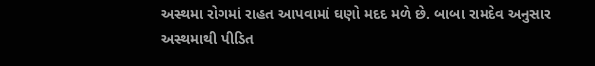અસ્થમા રોગમાં રાહત આપવામાં ઘણો મદદ મળે છે. બાબા રામદેવ અનુસાર અસ્થમાથી પીડિત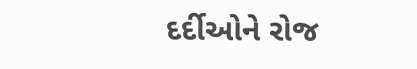દર્દીઓને રોજ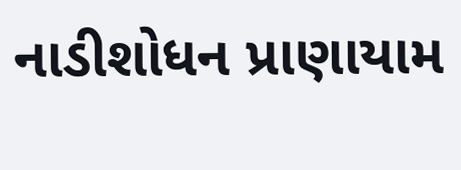નાડીશોધન પ્રાણાયામ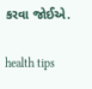કરવા જોઈએ.

health tips